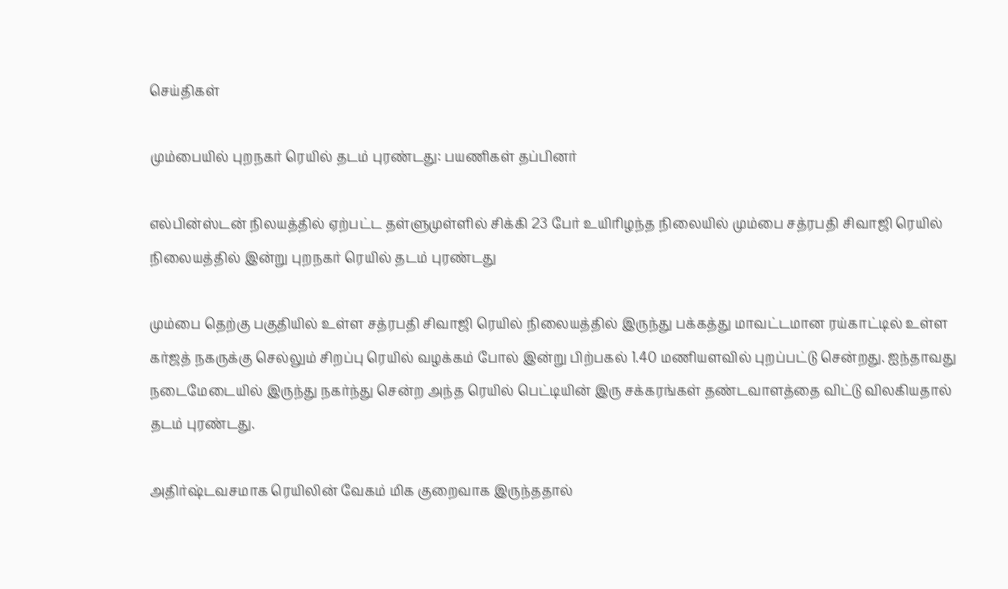செய்திகள்

மும்பையில் புறநகர் ரெயில் தடம் புரண்டது: பயணிகள் தப்பினர்

எல்பின்ஸ்டன் நிலயத்தில் ஏற்பட்ட தள்ளுமுள்ளில் சிக்கி 23 பேர் உயிரிழந்த நிலையில் மும்பை சத்ரபதி சிவாஜி ரெயில் நிலையத்தில் இன்று புறநகர் ரெயில் தடம் புரண்டது

மும்பை தெற்கு பகுதியில் உள்ள சத்ரபதி சிவாஜி ரெயில் நிலையத்தில் இருந்து பக்கத்து மாவட்டமான ரய்காட்டில் உள்ள கர்ஜத் நகருக்கு செல்லும் சிறப்பு ரெயில் வழக்கம் போல் இன்று பிற்பகல் 1.40 மணியளவில் புறப்பட்டு சென்றது. ஐந்தாவது நடைமேடையில் இருந்து நகர்ந்து சென்ற அந்த ரெயில் பெட்டியின் இரு சக்கரங்கள் தண்டவாளத்தை விட்டு விலகியதால் தடம் புரண்டது.

அதிர்ஷ்டவசமாக ரெயிலின் வேகம் மிக குறைவாக இருந்ததால்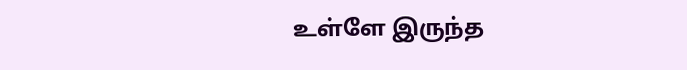உள்ளே இருந்த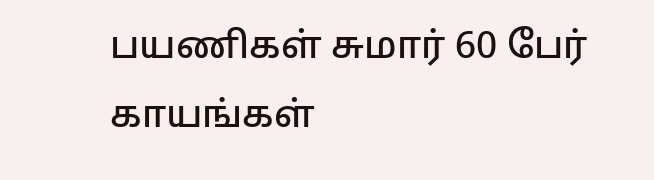பயணிகள் சுமார் 60 பேர் காயங்கள்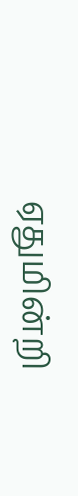ஏதுமின்றி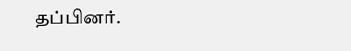தப்பினர்.